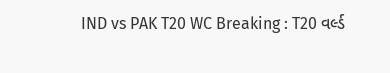IND vs PAK T20 WC Breaking : T20 વર્લ્ડ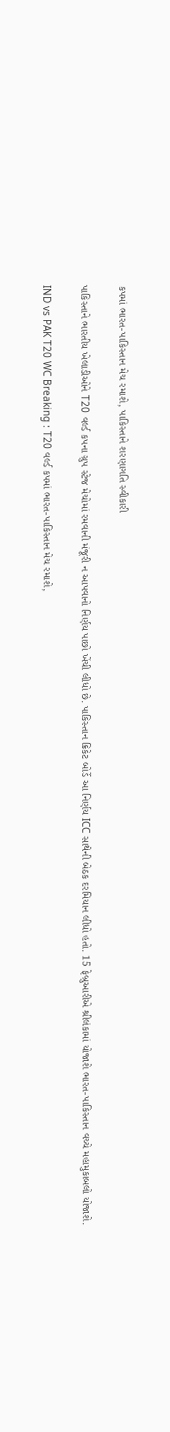કપમાં ભારત-પાકિસ્તાન મેચ રમાશે, પાકિસ્તાને શરણાગતિ સ્વીકારી

પાકિસ્તાને ભારતીય ખેલાડીઓને T20 વર્લ્ડ કપના ગ્રુપ સ્ટેજ મેચોમાં રમવાની મંજૂરી ન આપવાનો નિર્ણય પાછો ખેંચી લીધો છે. પાકિસ્તાન ક્રિકેટ બોર્ડે આ નિર્ણય ICC સાથેની બેઠક દરમિયાન લીધો હતો. 15 ફેબ્રુઆરીએ શ્રીલંકામાં યોજાશે ભારત-પાકિસ્તાન વચ્ચે મહામુકાબલો યોજાશે.

IND vs PAK T20 WC Breaking : T20 વર્લ્ડ કપમાં ભારત-પાકિસ્તાન મેચ રમાશે,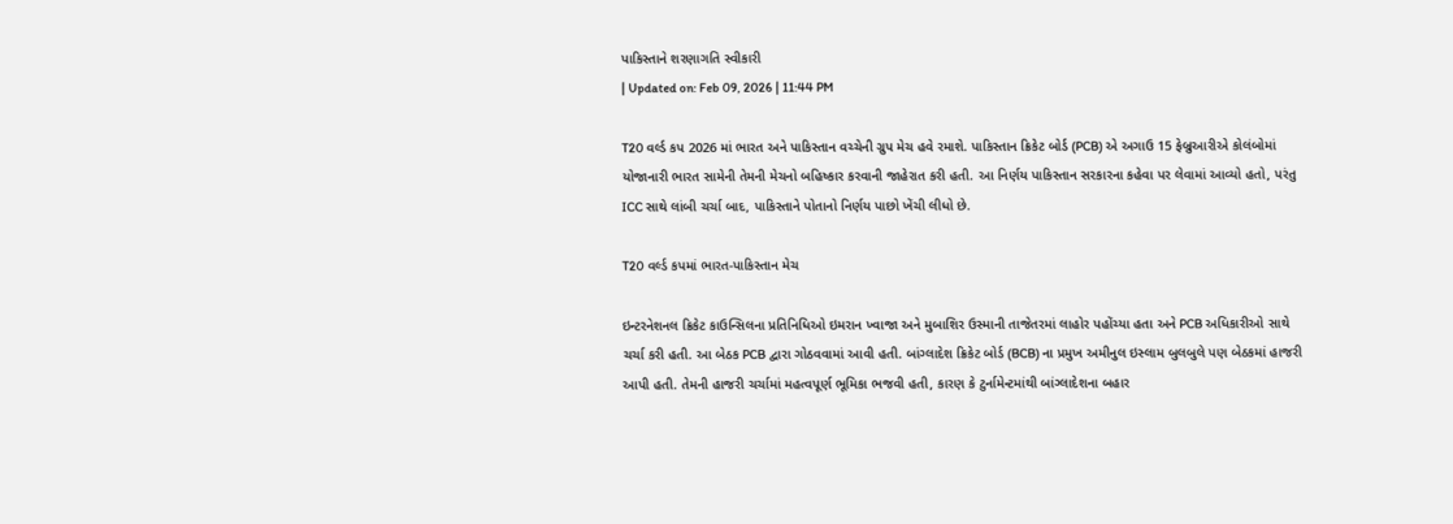પાકિસ્તાને શરણાગતિ સ્વીકારી
| Updated on: Feb 09, 2026 | 11:44 PM

T20 વર્લ્ડ કપ 2026 માં ભારત અને પાકિસ્તાન વચ્ચેની ગ્રુપ મેચ હવે રમાશે. પાકિસ્તાન ક્રિકેટ બોર્ડ (PCB) એ અગાઉ 15 ફેબ્રુઆરીએ કોલંબોમાં યોજાનારી ભારત સામેની તેમની મેચનો બહિષ્કાર કરવાની જાહેરાત કરી હતી. આ નિર્ણય પાકિસ્તાન સરકારના કહેવા પર લેવામાં આવ્યો હતો, પરંતુ ICC સાથે લાંબી ચર્ચા બાદ, પાકિસ્તાને પોતાનો નિર્ણય પાછો ખેંચી લીધો છે.

T20 વર્લ્ડ કપમાં ભારત-પાકિસ્તાન મેચ

ઇન્ટરનેશનલ ક્રિકેટ કાઉન્સિલના પ્રતિનિધિઓ ઇમરાન ખ્વાજા અને મુબાશિર ઉસ્માની તાજેતરમાં લાહોર પહોંચ્યા હતા અને PCB અધિકારીઓ સાથે ચર્ચા કરી હતી. આ બેઠક PCB દ્વારા ગોઠવવામાં આવી હતી. બાંગ્લાદેશ ક્રિકેટ બોર્ડ (BCB) ના પ્રમુખ અમીનુલ ઇસ્લામ બુલબુલે પણ બેઠકમાં હાજરી આપી હતી. તેમની હાજરી ચર્ચામાં મહત્વપૂર્ણ ભૂમિકા ભજવી હતી, કારણ કે ટુર્નામેન્ટમાંથી બાંગ્લાદેશના બહાર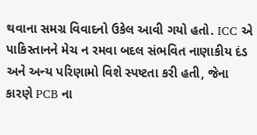થવાના સમગ્ર વિવાદનો ઉકેલ આવી ગયો હતો. ICC એ પાકિસ્તાનને મેચ ન રમવા બદલ સંભવિત નાણાકીય દંડ અને અન્ય પરિણામો વિશે સ્પષ્ટતા કરી હતી, જેના કારણે PCB ના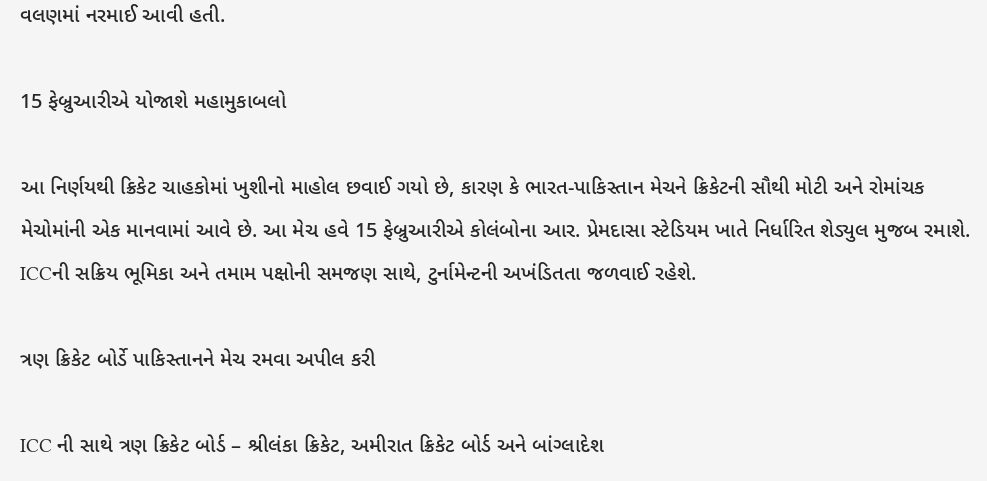વલણમાં નરમાઈ આવી હતી.

15 ફેબ્રુઆરીએ યોજાશે મહામુકાબલો

આ નિર્ણયથી ક્રિકેટ ચાહકોમાં ખુશીનો માહોલ છવાઈ ગયો છે, કારણ કે ભારત-પાકિસ્તાન મેચને ક્રિકેટની સૌથી મોટી અને રોમાંચક મેચોમાંની એક માનવામાં આવે છે. આ મેચ હવે 15 ફેબ્રુઆરીએ કોલંબોના આર. પ્રેમદાસા સ્ટેડિયમ ખાતે નિર્ધારિત શેડ્યુલ મુજબ રમાશે. ICCની સક્રિય ભૂમિકા અને તમામ પક્ષોની સમજણ સાથે, ટુર્નામેન્ટની અખંડિતતા જળવાઈ રહેશે.

ત્રણ ક્રિકેટ બોર્ડે પાકિસ્તાનને મેચ રમવા અપીલ કરી

ICC ની સાથે ત્રણ ક્રિકેટ બોર્ડ – શ્રીલંકા ક્રિકેટ, અમીરાત ક્રિકેટ બોર્ડ અને બાંગ્લાદેશ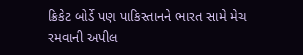ક્રિકેટ બોર્ડે પણ પાકિસ્તાનને ભારત સામે મેચ રમવાની અપીલ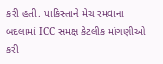કરી હતી. પાકિસ્તાને મેચ રમવાના બદલામાં ICC સમક્ષ કેટલીક માંગણીઓ કરી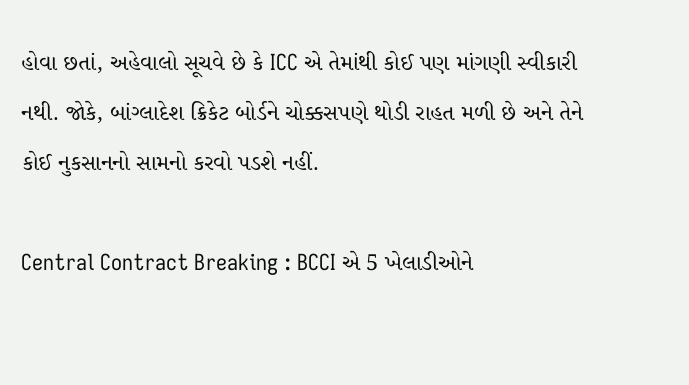હોવા છતાં, અહેવાલો સૂચવે છે કે ICC એ તેમાંથી કોઈ પણ માંગણી સ્વીકારી નથી. જોકે, બાંગ્લાદેશ ક્રિકેટ બોર્ડને ચોક્કસપણે થોડી રાહત મળી છે અને તેને કોઈ નુકસાનનો સામનો કરવો પડશે નહીં.

Central Contract Breaking : BCCI એ 5 ખેલાડીઓને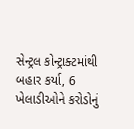સેન્ટ્રલ કોન્ટ્રાક્ટમાંથી બહાર કર્યા, 6 ખેલાડીઓને કરોડોનું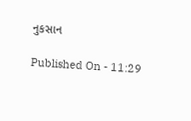નુકસાન

Published On - 11:29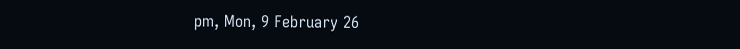pm, Mon, 9 February 26